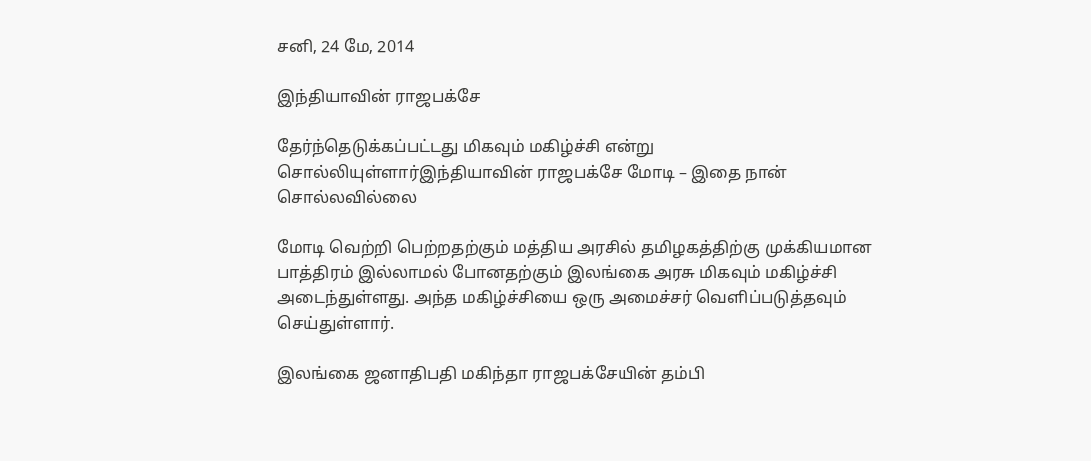சனி, 24 மே, 2014

இந்தியாவின் ராஜபக்சே

தேர்ந்தெடுக்கப்பட்டது மிகவும் மகிழ்ச்சி என்று சொல்லியுள்ளார்இந்தியாவின் ராஜபக்சே மோடி – இதை நான் சொல்லவில்லை

மோடி வெற்றி பெற்றதற்கும் மத்திய அரசில் தமிழகத்திற்கு முக்கியமான பாத்திரம் இல்லாமல் போனதற்கும் இலங்கை அரசு மிகவும் மகிழ்ச்சி அடைந்துள்ளது. அந்த மகிழ்ச்சியை ஒரு அமைச்சர் வெளிப்படுத்தவும் செய்துள்ளார்.

இலங்கை ஜனாதிபதி மகிந்தா ராஜபக்சேயின் தம்பி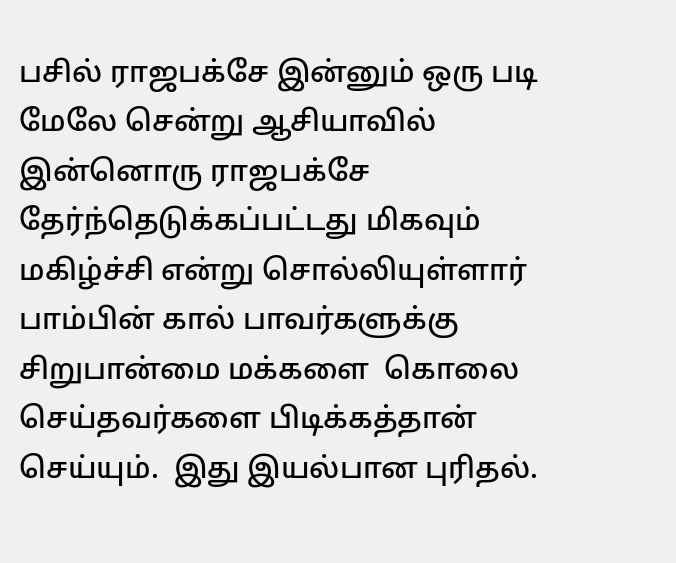பசில் ராஜபக்சே இன்னும் ஒரு படி மேலே சென்று ஆசியாவில் இன்னொரு ராஜபக்சே
தேர்ந்தெடுக்கப்பட்டது மிகவும் மகிழ்ச்சி என்று சொல்லியுள்ளார்
பாம்பின் கால் பாவர்களுக்கு சிறுபான்மை மக்களை  கொலை செய்தவர்களை பிடிக்கத்தான் செய்யும்.  இது இயல்பான புரிதல்.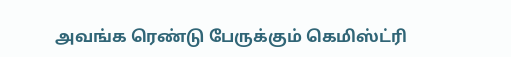அவங்க ரெண்டு பேருக்கும் கெமிஸ்ட்ரி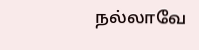நல்லாவே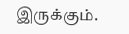இருக்கும்.